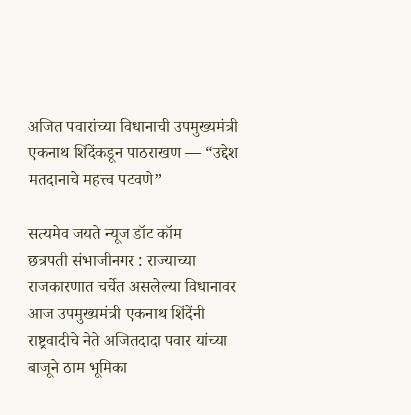अजित पवारांच्या विधानाची उपमुख्यमंत्री एकनाथ शिंदेंकडून पाठराखण — “उद्देश मतदानाचे महत्त्व पटवणे”

सत्यमेव जयते न्यूज डॉट कॉम
छत्रपती संभाजीनगर : राज्याच्या राजकारणात चर्चेत असलेल्या विधानावर आज उपमुख्यमंत्री एकनाथ शिंदेंनी राष्ट्रवादीचे नेते अजितदादा पवार यांच्या बाजूने ठाम भूमिका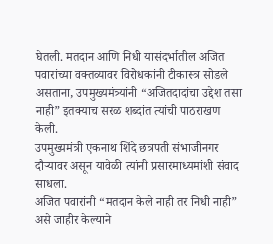घेतली. मतदान आणि निधी यासंदर्भातील अजित पवारांच्या वक्तव्यावर विरोधकांनी टीकास्त्र सोडले असताना, उपमुख्यमंत्र्यांनी “अजितदादांचा उद्देश तसा नाही” इतक्याच सरळ शब्दांत त्यांची पाठराखण केली.
उपमुख्यमंत्री एकनाथ शिंदे छत्रपती संभाजीनगर दौऱ्यावर असून यावेळी त्यांनी प्रसारमाध्यमांशी संवाद साधला.
अजित पवारांनी “मतदान केले नाही तर निधी नाही” असे जाहीर केल्याने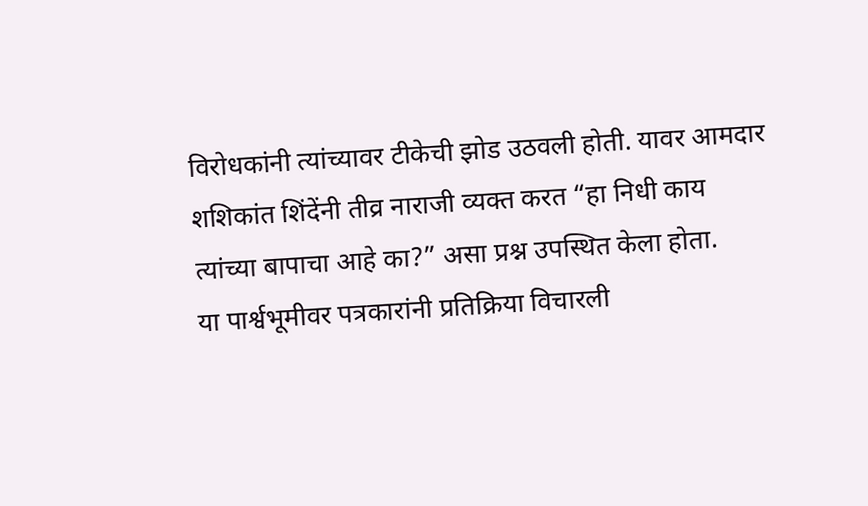विरोधकांनी त्यांच्यावर टीकेची झोड उठवली होती. यावर आमदार शशिकांत शिंदेंनी तीव्र नाराजी व्यक्त करत “हा निधी काय त्यांच्या बापाचा आहे का?” असा प्रश्न उपस्थित केला होता.
या पार्श्वभूमीवर पत्रकारांनी प्रतिक्रिया विचारली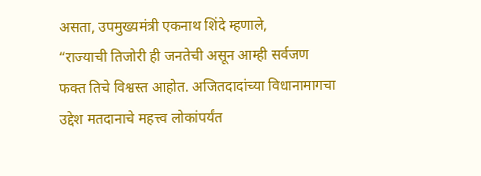असता, उपमुख्यमंत्री एकनाथ शिंदे म्हणाले,
“राज्याची तिजोरी ही जनतेची असून आम्ही सर्वजण फक्त तिचे विश्वस्त आहोत. अजितदादांच्या विधानामागचा उद्देश मतदानाचे महत्त्व लोकांपर्यंत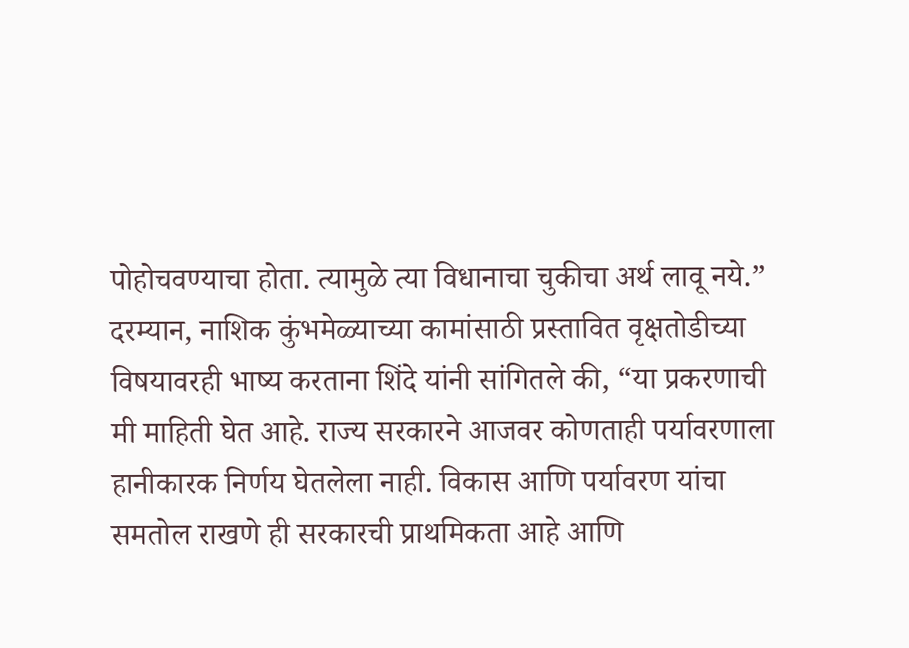पोहोचवण्याचा होता. त्यामुळे त्या विधानाचा चुकीचा अर्थ लावू नये.”
दरम्यान, नाशिक कुंभमेळ्याच्या कामांसाठी प्रस्तावित वृक्षतोडीच्या विषयावरही भाष्य करताना शिंदे यांनी सांगितले की, “या प्रकरणाची मी माहिती घेत आहे. राज्य सरकारने आजवर कोणताही पर्यावरणाला हानीकारक निर्णय घेतलेला नाही. विकास आणि पर्यावरण यांचा समतोल राखणे ही सरकारची प्राथमिकता आहे आणि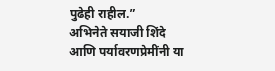पुढेही राहील.”
अभिनेते सयाजी शिंदे आणि पर्यावरणप्रेमींनी या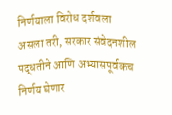निर्णयाला विरोध दर्शवला असला तरी, सरकार संवेदनशील पद्धतीने आणि अभ्यासपूर्वकच निर्णय घेणार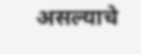असल्याचे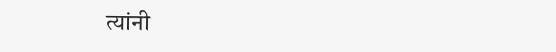त्यांनी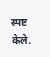स्पष्ट केले.